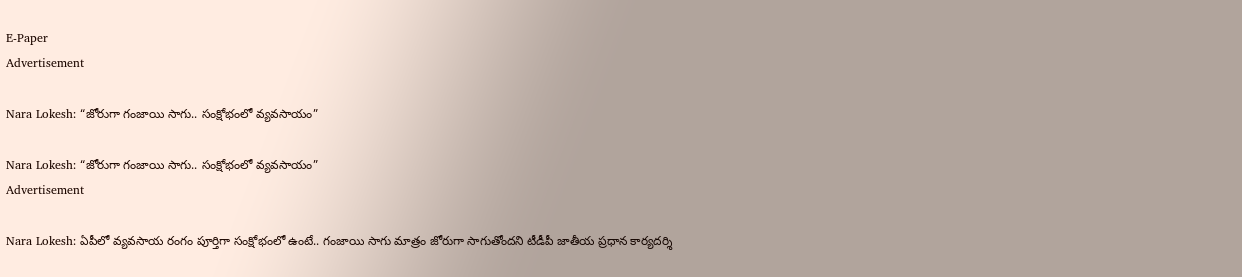E-Paper
Advertisement

Nara Lokesh: “జోరుగా గంజాయి సాగు.. సంక్షోభంలో వ్యవసాయం”

Nara Lokesh: “జోరుగా గంజాయి సాగు.. సంక్షోభంలో వ్యవసాయం”
Advertisement

Nara Lokesh: ఏపీలో వ్యవసాయ రంగం పూర్తిగా సంక్షోభంలో ఉంటే.. గంజాయి సాగు మాత్రం జోరుగా సాగుతోందని టీడీపీ జాతీయ ప్రధాన కార్యదర్శి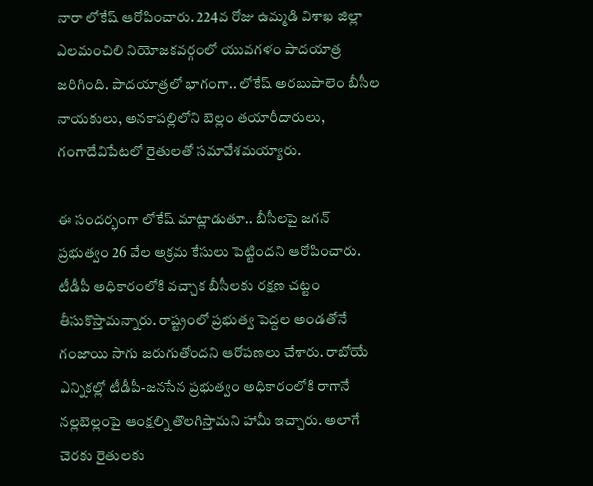నారా లోకేష్ ఆరోపించారు. 224వ రోజు ఉమ్మడి విశాఖ జిల్లా ఎలమంచిలి నియోజకవర్గంలో యువగళం పాదయాత్ర జరిగింది. పాదయాత్రలో భాగంగా.. లోకేష్ అరబుపాలెం బీసీల నాయకులు, అనకాపల్లిలోని బెల్లం తయారీదారులు, గంగాదేవిపేటలో రైతులతో సమావేశమయ్యారు.

ఈ సందర్భంగా లోకేష్ మాట్లాడుతూ.. బీసీలపై జగన్ ప్రభుత్వం 26 వేల అక్రమ కేసులు పెట్టిందని ఆరోపించారు. టీడీపీ అధికారంలోకి వచ్చాక బీసీలకు రక్షణ చట్టం తీసుకొస్తామన్నారు. రాష్ట్రంలో ప్రభుత్వ పెద్దల అండతోనే గంజాయి సాగు జరుగుతోందని ఆరోపణలు చేశారు. రాబోయే ఎన్నికల్లో టీడీపీ-జనసేన ప్రభుత్వం అధికారంలోకి రాగానే నల్లబెల్లంపై ఆంక్షల్ని తొలగిస్తామని హామీ ఇచ్చారు. అలాగే చెరకు రైతులకు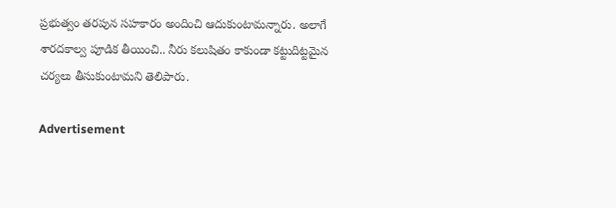ప్రభుత్వం తరపున సహకారం అందించి ఆదుకుంటామన్నారు. అలాగే శారదకాల్వ పూడిక తీయించి.. నీరు కలుషితం కాకుండా కట్టుదిట్టమైన చర్యలు తీసుకుంటామని తెలిపారు.

Advertisement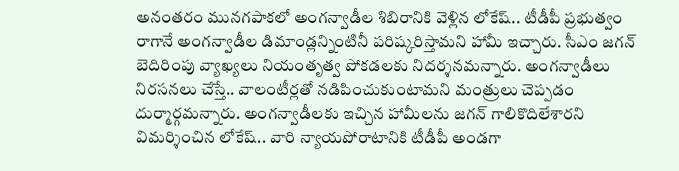అనంతరం మునగపాకలో అంగన్వాడీల శిబిరానికి వెళ్లిన లోకేష్.. టీడీపీ ప్రభుత్వం రాగానే అంగన్వాడీల డిమాండ్లన్నింటినీ పరిష్కరిస్తామని హామీ ఇచ్చారు. సీఎం జగన్ బెదిరింపు వ్యాఖ్యలు నియంతృత్వ పోకడలకు నిదర్శనమన్నారు. అంగన్వాడీలు నిరసనలు చేస్తే.. వాలంటీర్లతో నడిపించుకుంటామని మంత్రులు చెప్పడం దుర్మార్గమన్నారు. అంగన్వాడీలకు ఇచ్చిన హామీలను జగన్ గాలికొదిలేశారని విమర్శించిన లోకేష్.. వారి న్యాయపోరాటానికి టీడీపీ అండగా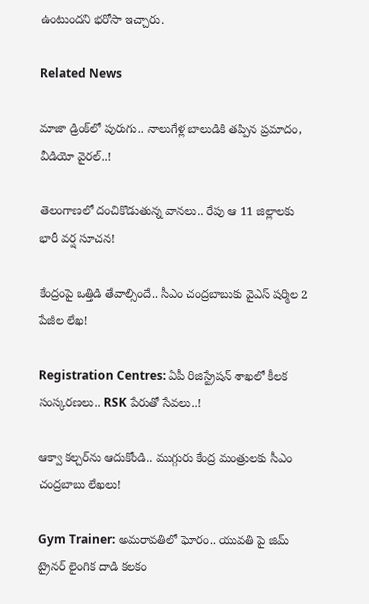ఉంటుందని భరోసా ఇచ్చారు.

Related News

మాజా డ్రింక్‌లో పురుగు.. నాలుగేళ్ల బాలుడికి తప్పిన ప్రమాదం, వీడియో వైరల్..!

తెలంగాణలో దంచికొడుతున్న వానలు.. రేపు ఆ 11 జిల్లాలకు భారీ వర్ష సూచన!

కేంద్రంపై ఒత్తిడి తేవాల్సిందే.. సీఎం చంద్రబాబుకు వైఎస్ షర్మిల 2 పేజీల లేఖ!

Registration Centres: ఏపీ రిజిస్ట్రేషన్ శాఖలో కీలక సంస్కరణలు.. RSK పేరుతో సేవలు..!

ఆక్వా కల్చర్‌ను ఆదుకోండి.. ముగ్గురు కేంద్ర మంత్రులకు సీఎం చంద్రబాబు లేఖలు!

Gym Trainer: అమరావతిలో ఘోరం.. యువతి పై జిమ్ ట్రైనర్ లైంగిక దాడి కలకం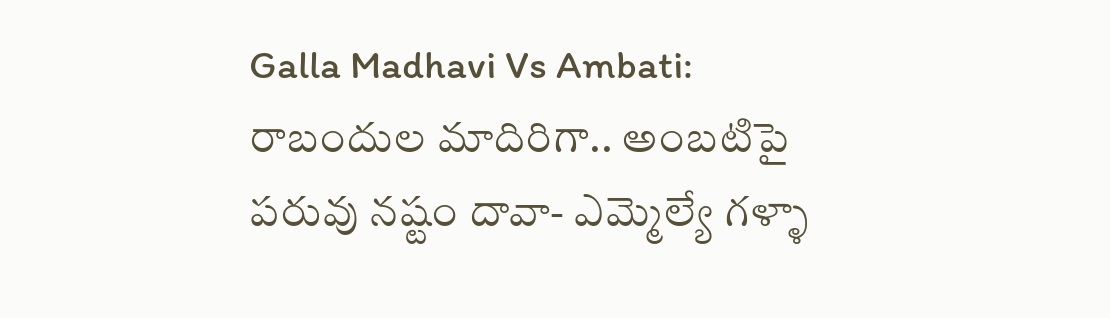Galla Madhavi Vs Ambati: రాబందుల మాదిరిగా.. అంబటిపై పరువు నష్టం దావా- ఎమ్మెల్యే గళ్ళా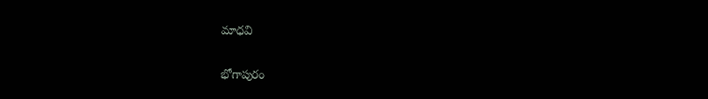మాధవి

భోగాపురం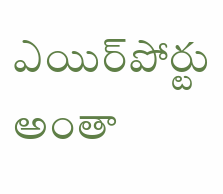ఎయిర్‌పోర్టు అంతా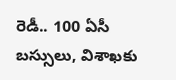రెడీ.. 100 ఏసీ బస్సులు, విశాఖకు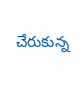చేరుకున్న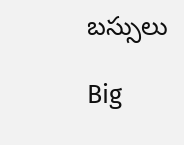బస్సులు

Big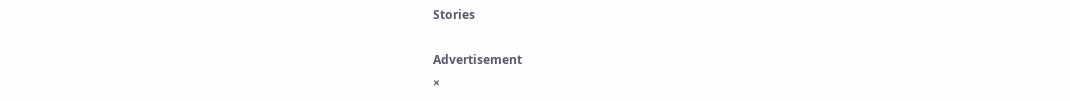Stories

Advertisement
×